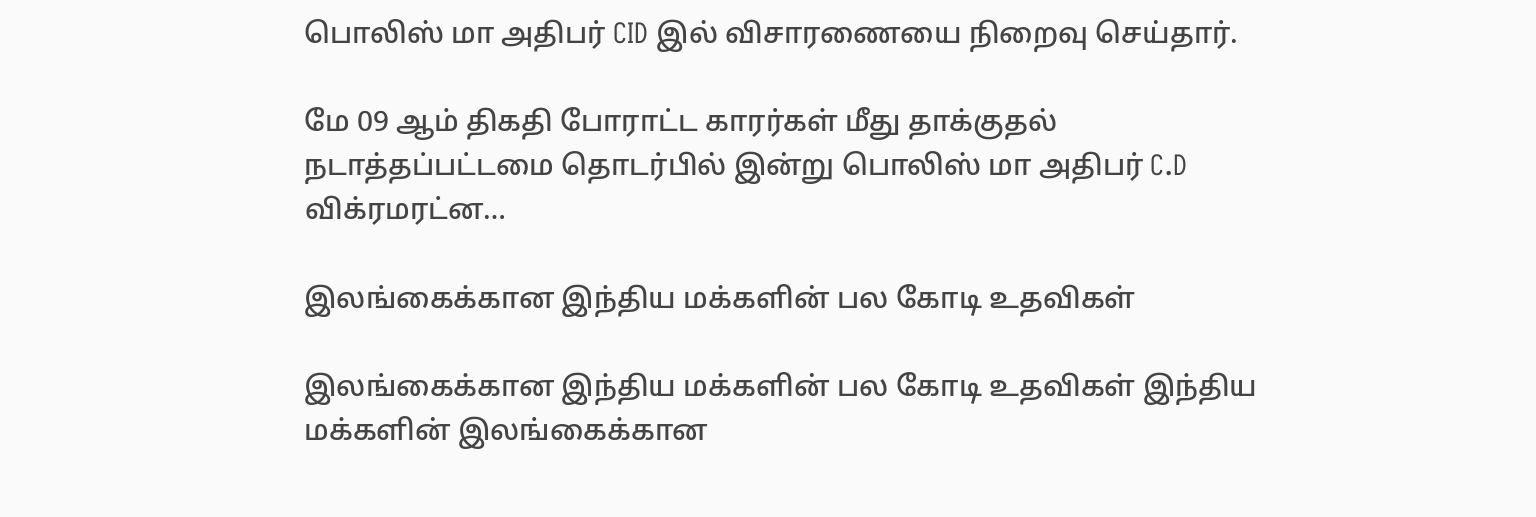பொலிஸ் மா அதிபர் CID இல் விசாரணையை நிறைவு செய்தார்.

மே 09 ஆம் திகதி போராட்ட காரர்கள் மீது தாக்குதல் நடாத்தப்பட்டமை தொடர்பில் இன்று பொலிஸ் மா அதிபர் C.D விக்ரமரட்ன…

இலங்கைக்கான இந்திய மக்களின் பல கோடி உதவிகள்

இலங்கைக்கான இந்திய மக்களின் பல கோடி உதவிகள் இந்திய மக்களின் இலங்கைக்கான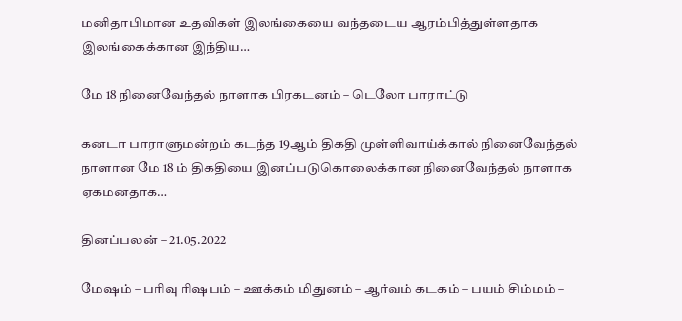மனிதாபிமான உதவிகள் இலங்கையை வந்தடைய ஆரம்பித்துள்ளதாக இலங்கைக்கான இந்திய…

மே 18 நினைவேந்தல் நாளாக பிரகடனம் – டெலோ பாராட்டு

கனடா பாராளுமன்றம் கடந்த 19ஆம் திகதி முள்ளிவாய்க்கால் நினைவேந்தல் நாளான மே 18 ம் திகதியை இனப்படுகொலைக்கான நினைவேந்தல் நாளாக ஏகமனதாக…

தினப்பலன் – 21.05.2022

மேஷம் – பரிவு ரிஷபம் – ஊக்கம் மிதுனம் – ஆர்வம் கடகம் – பயம் சிம்மம் –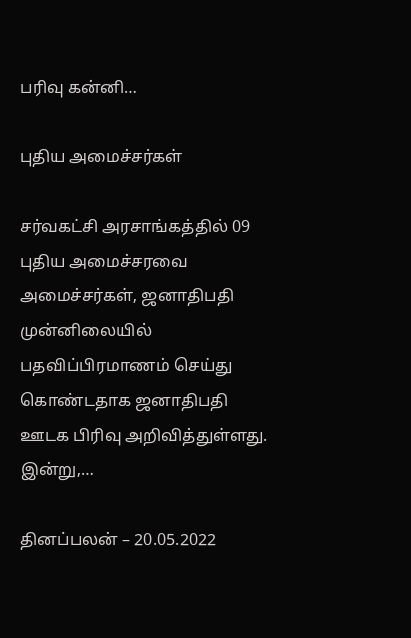பரிவு கன்னி…

புதிய அமைச்சர்கள்

சர்வகட்சி அரசாங்கத்தில் 09 புதிய அமைச்சரவை அமைச்சர்கள், ஜனாதிபதி முன்னிலையில் பதவிப்பிரமாணம் செய்து கொண்டதாக ஜனாதிபதி ஊடக பிரிவு அறிவித்துள்ளது. இன்று,…

தினப்பலன் – 20.05.2022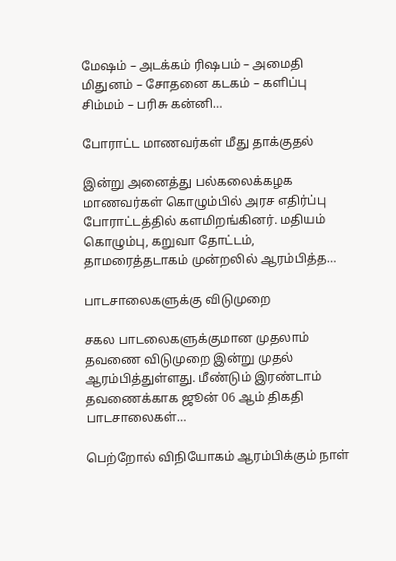மேஷம் – அடக்கம் ரிஷபம் – அமைதி மிதுனம் – சோதனை கடகம் – களிப்பு சிம்மம் – பரிசு கன்னி…

போராட்ட மாணவர்கள் மீது தாக்குதல்

இன்று அனைத்து பல்கலைக்கழக மாணவர்கள் கொழும்பில் அரச எதிர்ப்பு போராட்டத்தில் களமிறங்கினர். மதியம் கொழும்பு, கறுவா தோட்டம், தாமரைத்தடாகம் முன்றலில் ஆரம்பித்த…

பாடசாலைகளுக்கு விடுமுறை

சகல பாடலைகளுக்குமான முதலாம் தவணை விடுமுறை இன்று முதல் ஆரம்பித்துள்ளது. மீண்டும் இரண்டாம் தவணைக்காக ஜூன் 06 ஆம் திகதி பாடசாலைகள்…

பெற்றோல் விநியோகம் ஆரம்பிக்கும் நாள்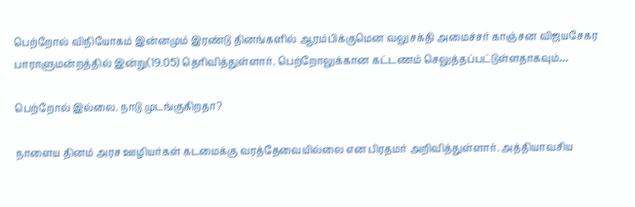பெற்றோல் விநியோகம் இன்னமும் இரண்டு தினங்களில் ஆரம்பிக்குமென வலுசக்தி அமைச்சர் காஞ்சன விஜயசேகர பாராளுமன்றத்தில் இன்று(19.05) தெரிவித்துள்ளார். பெற்றோலுக்கான கட்டணம் செலுத்தப்பட்டுள்ளதாகவும்…

பெற்றோல் இல்லை. நாடு முடங்குகிறதா?

நாளைய தினம் அரச ஊழியர்கள் கடமைக்கு வரத்தேவையில்லை என பிரதமர் அறிவித்துள்ளார். அத்தியாவசிய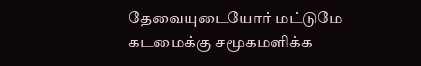தேவையுடையோர் மட்டுமே கடமைக்கு சமூகமளிக்க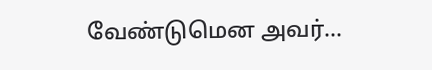வேண்டுமென அவர்…